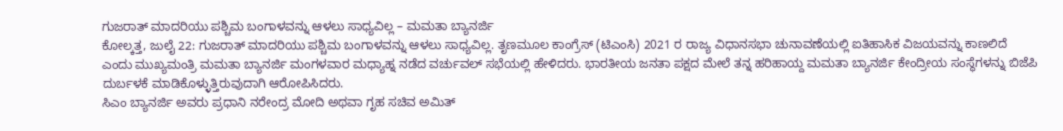ಗುಜರಾತ್ ಮಾದರಿಯು ಪಶ್ಚಿಮ ಬಂಗಾಳವನ್ನು ಆಳಲು ಸಾಧ್ಯವಿಲ್ಲ – ಮಮತಾ ಬ್ಯಾನರ್ಜಿ
ಕೋಲ್ಕತ್ತ, ಜುಲೈ 22: ಗುಜರಾತ್ ಮಾದರಿಯು ಪಶ್ಚಿಮ ಬಂಗಾಳವನ್ನು ಆಳಲು ಸಾಧ್ಯವಿಲ್ಲ. ತೃಣಮೂಲ ಕಾಂಗ್ರೆಸ್ (ಟಿಎಂಸಿ) 2021 ರ ರಾಜ್ಯ ವಿಧಾನಸಭಾ ಚುನಾವಣೆಯಲ್ಲಿ ಐತಿಹಾಸಿಕ ವಿಜಯವನ್ನು ಕಾಣಲಿದೆ ಎಂದು ಮುಖ್ಯಮಂತ್ರಿ ಮಮತಾ ಬ್ಯಾನರ್ಜಿ ಮಂಗಳವಾರ ಮಧ್ಯಾಹ್ನ ನಡೆದ ವರ್ಚುವಲ್ ಸಭೆಯಲ್ಲಿ ಹೇಳಿದರು. ಭಾರತೀಯ ಜನತಾ ಪಕ್ಷದ ಮೇಲೆ ತನ್ನ ಹರಿಹಾಯ್ದ ಮಮತಾ ಬ್ಯಾನರ್ಜಿ ಕೇಂದ್ರೀಯ ಸಂಸ್ಥೆಗಳನ್ನು ಬಿಜೆಪಿ ದುರ್ಬಳಕೆ ಮಾಡಿಕೊಳ್ಳುತ್ತಿರುವುದಾಗಿ ಆರೋಪಿಸಿದರು.
ಸಿಎಂ ಬ್ಯಾನರ್ಜಿ ಅವರು ಪ್ರಧಾನಿ ನರೇಂದ್ರ ಮೋದಿ ಅಥವಾ ಗೃಹ ಸಚಿವ ಅಮಿತ್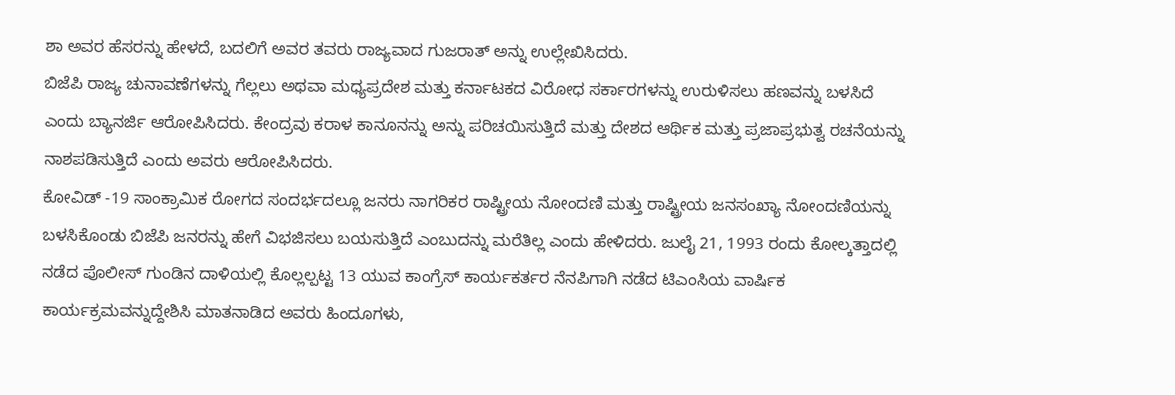ಶಾ ಅವರ ಹೆಸರನ್ನು ಹೇಳದೆ, ಬದಲಿಗೆ ಅವರ ತವರು ರಾಜ್ಯವಾದ ಗುಜರಾತ್ ಅನ್ನು ಉಲ್ಲೇಖಿಸಿದರು.
ಬಿಜೆಪಿ ರಾಜ್ಯ ಚುನಾವಣೆಗಳನ್ನು ಗೆಲ್ಲಲು ಅಥವಾ ಮಧ್ಯಪ್ರದೇಶ ಮತ್ತು ಕರ್ನಾಟಕದ ವಿರೋಧ ಸರ್ಕಾರಗಳನ್ನು ಉರುಳಿಸಲು ಹಣವನ್ನು ಬಳಸಿದೆ ಎಂದು ಬ್ಯಾನರ್ಜಿ ಆರೋಪಿಸಿದರು. ಕೇಂದ್ರವು ಕರಾಳ ಕಾನೂನನ್ನು ಅನ್ನು ಪರಿಚಯಿಸುತ್ತಿದೆ ಮತ್ತು ದೇಶದ ಆರ್ಥಿಕ ಮತ್ತು ಪ್ರಜಾಪ್ರಭುತ್ವ ರಚನೆಯನ್ನು ನಾಶಪಡಿಸುತ್ತಿದೆ ಎಂದು ಅವರು ಆರೋಪಿಸಿದರು.
ಕೋವಿಡ್ -19 ಸಾಂಕ್ರಾಮಿಕ ರೋಗದ ಸಂದರ್ಭದಲ್ಲೂ ಜನರು ನಾಗರಿಕರ ರಾಷ್ಟ್ರೀಯ ನೋಂದಣಿ ಮತ್ತು ರಾಷ್ಟ್ರೀಯ ಜನಸಂಖ್ಯಾ ನೋಂದಣಿಯನ್ನು ಬಳಸಿಕೊಂಡು ಬಿಜೆಪಿ ಜನರನ್ನು ಹೇಗೆ ವಿಭಜಿಸಲು ಬಯಸುತ್ತಿದೆ ಎಂಬುದನ್ನು ಮರೆತಿಲ್ಲ ಎಂದು ಹೇಳಿದರು. ಜುಲೈ 21, 1993 ರಂದು ಕೋಲ್ಕತ್ತಾದಲ್ಲಿ ನಡೆದ ಪೊಲೀಸ್ ಗುಂಡಿನ ದಾಳಿಯಲ್ಲಿ ಕೊಲ್ಲಲ್ಪಟ್ಟ 13 ಯುವ ಕಾಂಗ್ರೆಸ್ ಕಾರ್ಯಕರ್ತರ ನೆನಪಿಗಾಗಿ ನಡೆದ ಟಿಎಂಸಿಯ ವಾರ್ಷಿಕ ಕಾರ್ಯಕ್ರಮವನ್ನುದ್ದೇಶಿಸಿ ಮಾತನಾಡಿದ ಅವರು ಹಿಂದೂಗಳು,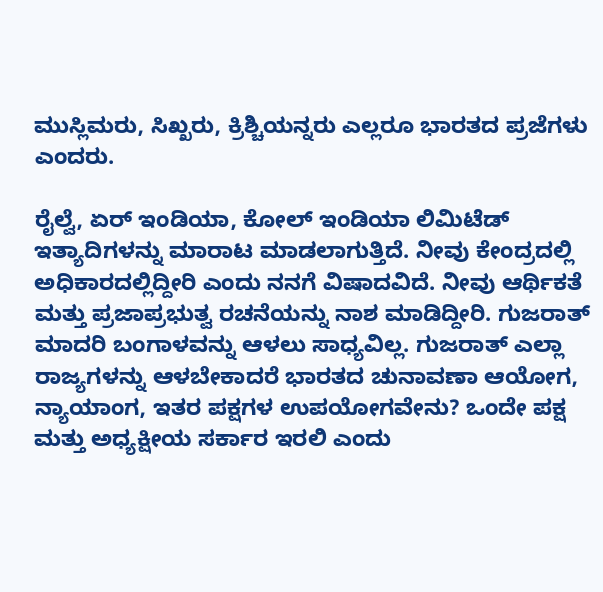ಮುಸ್ಲಿಮರು, ಸಿಖ್ಖರು, ಕ್ರಿಶ್ಚಿಯನ್ನರು ಎಲ್ಲರೂ ಭಾರತದ ಪ್ರಜೆಗಳು ಎಂದರು.

ರೈಲ್ವೆ, ಏರ್ ಇಂಡಿಯಾ, ಕೋಲ್ ಇಂಡಿಯಾ ಲಿಮಿಟೆಡ್ ಇತ್ಯಾದಿಗಳನ್ನು ಮಾರಾಟ ಮಾಡಲಾಗುತ್ತಿದೆ. ನೀವು ಕೇಂದ್ರದಲ್ಲಿ ಅಧಿಕಾರದಲ್ಲಿದ್ದೀರಿ ಎಂದು ನನಗೆ ವಿಷಾದವಿದೆ. ನೀವು ಆರ್ಥಿಕತೆ ಮತ್ತು ಪ್ರಜಾಪ್ರಭುತ್ವ ರಚನೆಯನ್ನು ನಾಶ ಮಾಡಿದ್ದೀರಿ. ಗುಜರಾತ್ ಮಾದರಿ ಬಂಗಾಳವನ್ನು ಆಳಲು ಸಾಧ್ಯವಿಲ್ಲ. ಗುಜರಾತ್ ಎಲ್ಲಾ ರಾಜ್ಯಗಳನ್ನು ಆಳಬೇಕಾದರೆ ಭಾರತದ ಚುನಾವಣಾ ಆಯೋಗ, ನ್ಯಾಯಾಂಗ, ಇತರ ಪಕ್ಷಗಳ ಉಪಯೋಗವೇನು? ಒಂದೇ ಪಕ್ಷ ಮತ್ತು ಅಧ್ಯಕ್ಷೀಯ ಸರ್ಕಾರ ಇರಲಿ ಎಂದು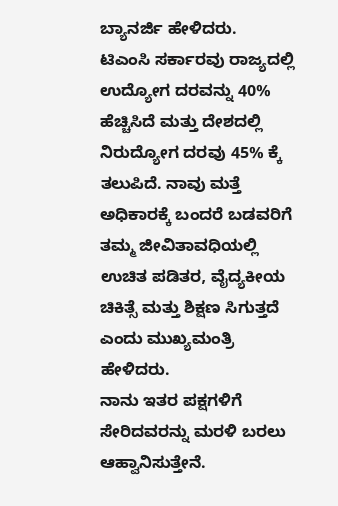ಬ್ಯಾನರ್ಜಿ ಹೇಳಿದರು.
ಟಿಎಂಸಿ ಸರ್ಕಾರವು ರಾಜ್ಯದಲ್ಲಿ ಉದ್ಯೋಗ ದರವನ್ನು 40% ಹೆಚ್ಚಿಸಿದೆ ಮತ್ತು ದೇಶದಲ್ಲಿ ನಿರುದ್ಯೋಗ ದರವು 45% ಕ್ಕೆ ತಲುಪಿದೆ. ನಾವು ಮತ್ತೆ ಅಧಿಕಾರಕ್ಕೆ ಬಂದರೆ ಬಡವರಿಗೆ ತಮ್ಮ ಜೀವಿತಾವಧಿಯಲ್ಲಿ ಉಚಿತ ಪಡಿತರ, ವೈದ್ಯಕೀಯ ಚಿಕಿತ್ಸೆ ಮತ್ತು ಶಿಕ್ಷಣ ಸಿಗುತ್ತದೆ ಎಂದು ಮುಖ್ಯಮಂತ್ರಿ ಹೇಳಿದರು.
ನಾನು ಇತರ ಪಕ್ಷಗಳಿಗೆ ಸೇರಿದವರನ್ನು ಮರಳಿ ಬರಲು ಆಹ್ವಾನಿಸುತ್ತೇನೆ.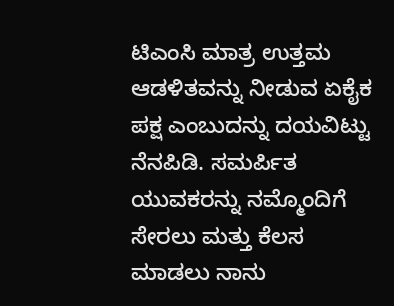ಟಿಎಂಸಿ ಮಾತ್ರ ಉತ್ತಮ ಆಡಳಿತವನ್ನು ನೀಡುವ ಏಕೈಕ ಪಕ್ಷ ಎಂಬುದನ್ನು ದಯವಿಟ್ಟು ನೆನಪಿಡಿ. ಸಮರ್ಪಿತ ಯುವಕರನ್ನು ನಮ್ಮೊಂದಿಗೆ ಸೇರಲು ಮತ್ತು ಕೆಲಸ ಮಾಡಲು ನಾನು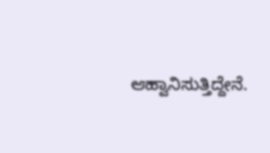ಆಹ್ವಾನಿಸುತ್ತಿದ್ದೇನೆ.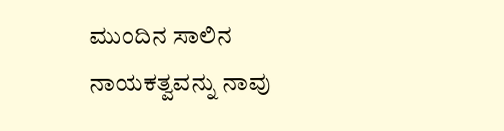ಮುಂದಿನ ಸಾಲಿನ ನಾಯಕತ್ವವನ್ನು ನಾವು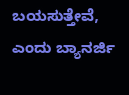ಬಯಸುತ್ತೇವೆ, ಎಂದು ಬ್ಯಾನರ್ಜಿ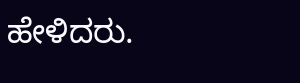ಹೇಳಿದರು.